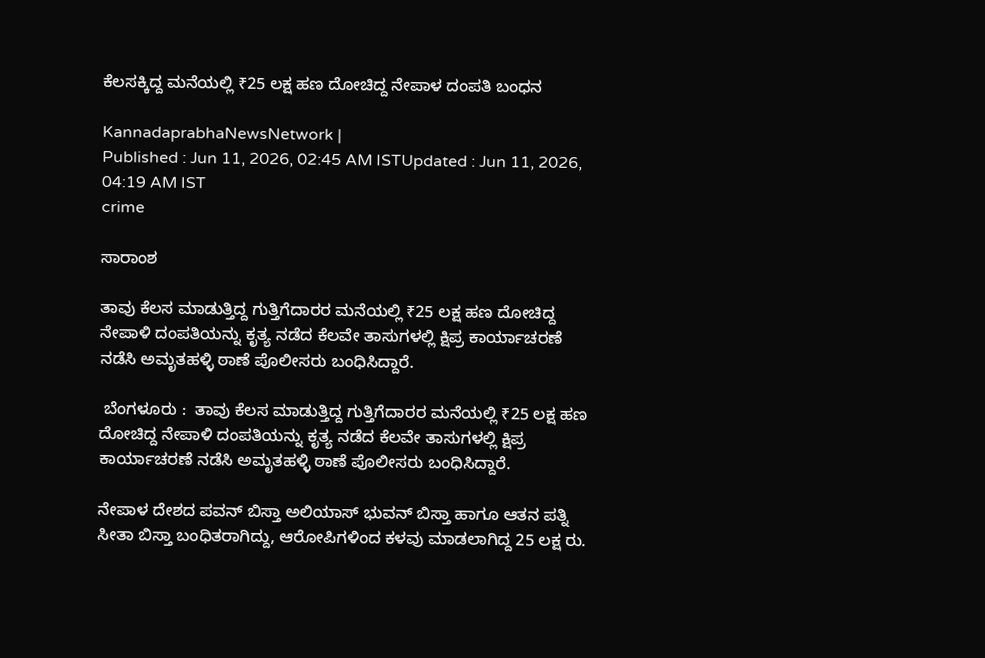ಕೆಲಸಕ್ಕಿದ್ದ ಮನೆಯಲ್ಲಿ ₹25 ಲಕ್ಷ ಹಣ ದೋಚಿದ್ದ ನೇಪಾಳ ದಂಪತಿ ಬಂಧನ

KannadaprabhaNewsNetwork |
Published : Jun 11, 2026, 02:45 AM ISTUpdated : Jun 11, 2026, 04:19 AM IST
crime

ಸಾರಾಂಶ

ತಾವು ಕೆಲಸ ಮಾಡುತ್ತಿದ್ದ ಗುತ್ತಿಗೆದಾರರ ಮನೆಯಲ್ಲಿ ₹25 ಲಕ್ಷ ಹಣ ದೋಚಿದ್ದ ನೇಪಾಳಿ ದಂಪತಿಯನ್ನು ಕೃತ್ಯ ನಡೆದ ಕೆಲವೇ ತಾಸುಗಳಲ್ಲಿ ಕ್ಷಿಪ್ರ ಕಾರ್ಯಾಚರಣೆ ನಡೆಸಿ ಅಮೃತಹಳ್ಳಿ ಠಾಣೆ ಪೊಲೀಸರು ಬಂಧಿಸಿದ್ದಾರೆ.

 ಬೆಂಗಳೂರು :  ತಾವು ಕೆಲಸ ಮಾಡುತ್ತಿದ್ದ ಗುತ್ತಿಗೆದಾರರ ಮನೆಯಲ್ಲಿ ₹25 ಲಕ್ಷ ಹಣ ದೋಚಿದ್ದ ನೇಪಾಳಿ ದಂಪತಿಯನ್ನು ಕೃತ್ಯ ನಡೆದ ಕೆಲವೇ ತಾಸುಗಳಲ್ಲಿ ಕ್ಷಿಪ್ರ ಕಾರ್ಯಾಚರಣೆ ನಡೆಸಿ ಅಮೃತಹಳ್ಳಿ ಠಾಣೆ ಪೊಲೀಸರು ಬಂಧಿಸಿದ್ದಾರೆ.

ನೇಪಾಳ ದೇಶದ ಪವನ್‌ ಬಿಸ್ತಾ ಅಲಿಯಾಸ್ ಭುವನ್ ಬಿಸ್ತಾ ಹಾಗೂ ಆತನ ಪತ್ನಿ ಸೀತಾ ಬಿಸ್ತಾ ಬಂಧಿತರಾಗಿದ್ದು, ಆರೋಪಿಗಳಿಂದ ಕಳವು ಮಾಡಲಾಗಿದ್ದ 25 ಲಕ್ಷ ರು.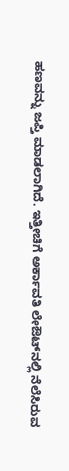ಹಣವನ್ನು ಜಪ್ತಿ ಮಾಡಲಾಗಿದೆ. ಇತ್ತೀಚಿಗೆ ಅರ್ಕಾವತಿ ಲೇಔಟ್‌ನಲ್ಲಿ ನೆಲೆಸಿರುವ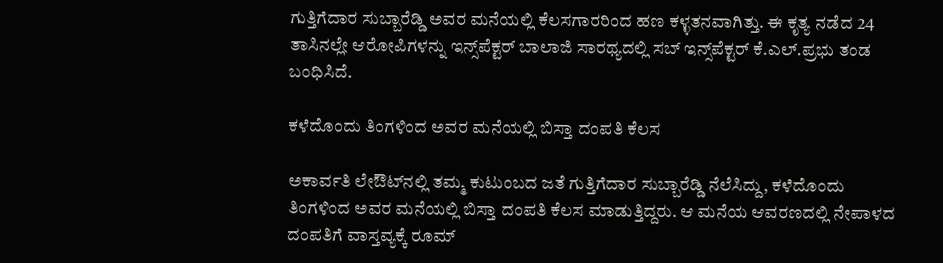ಗುತ್ತಿಗೆದಾರ ಸುಬ್ಬಾರೆಡ್ಡಿ ಅವರ ಮನೆಯಲ್ಲಿ ಕೆಲಸಗಾರರಿಂದ ಹಣ ಕಳ್ಳತನವಾಗಿತ್ತು. ಈ ಕೃತ್ಯ ನಡೆದ 24 ತಾಸಿನಲ್ಲೇ ಆರೋಪಿಗಳನ್ನು ಇನ್ಸ್‌ಪೆಕ್ಟರ್ ಬಾಲಾಜಿ ಸಾರಥ್ಯದಲ್ಲಿ ಸಬ್ ಇನ್ಸ್‌ಪೆಕ್ಟರ್ ಕೆ.ಎಲ್‌.ಪ್ರಭು ತಂಡ ಬಂಧಿಸಿದೆ.

ಕಳೆದೊಂದು ತಿಂಗಳಿಂದ ಅವರ ಮನೆಯಲ್ಲಿ ಬಿಸ್ತಾ ದಂಪತಿ ಕೆಲಸ

ಅಕಾರ್ವತಿ ಲೇಔಟ್‌ನಲ್ಲಿ ತಮ್ಮ ಕುಟುಂಬದ ಜತೆ ಗುತ್ತಿಗೆದಾರ ಸುಬ್ಬಾರೆಡ್ಡಿ ನೆಲೆಸಿದ್ದು, ಕಳೆದೊಂದು ತಿಂಗಳಿಂದ ಅವರ ಮನೆಯಲ್ಲಿ ಬಿಸ್ತಾ ದಂಪತಿ ಕೆಲಸ ಮಾಡುತ್ತಿದ್ದರು. ಆ ಮನೆಯ ಆವರಣದಲ್ಲಿ ನೇಪಾಳದ ದಂಪತಿಗೆ ವಾಸ್ತವ್ಯಕ್ಕೆ ರೂಮ್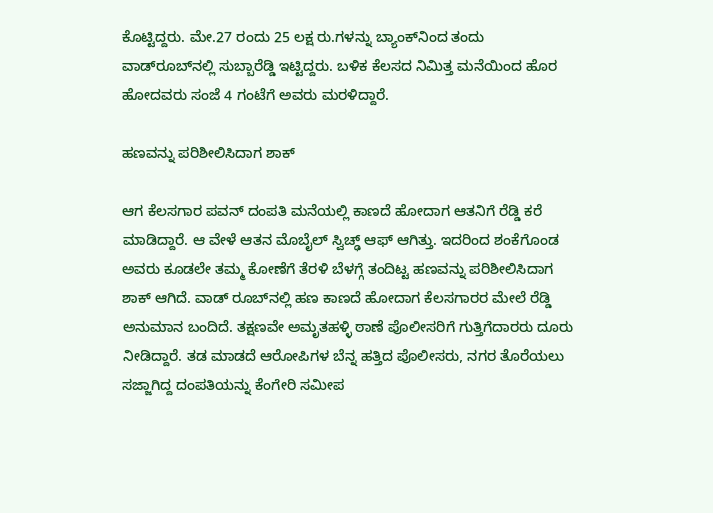ಕೊಟ್ಟಿದ್ದರು. ಮೇ.27 ರಂದು 25 ಲಕ್ಷ ರು.ಗಳನ್ನು ಬ್ಯಾಂಕ್‌ನಿಂದ ತಂದು ವಾಡ್‌ರೂಬ್‌ನಲ್ಲಿ ಸುಬ್ಬಾರೆಡ್ಡಿ ಇಟ್ಟಿದ್ದರು. ಬಳಿಕ ಕೆಲಸದ ನಿಮಿತ್ತ ಮನೆಯಿಂದ ಹೊರ ಹೋದವರು ಸಂಜೆ 4 ಗಂಟೆಗೆ ಅವರು ಮರಳಿದ್ದಾರೆ.

ಹಣವನ್ನು ಪರಿಶೀಲಿಸಿದಾಗ ಶಾಕ್

ಆಗ ಕೆಲಸಗಾರ ಪವನ್ ದಂಪತಿ ಮನೆಯಲ್ಲಿ ಕಾಣದೆ ಹೋದಾಗ ಆತನಿಗೆ ರೆಡ್ಡಿ ಕರೆ ಮಾಡಿದ್ದಾರೆ. ಆ ವೇಳೆ ಆತನ ಮೊಬೈಲ್ ಸ್ವಿಚ್ಢ್ ಆಫ್ ಆಗಿತ್ತು. ಇದರಿಂದ ಶಂಕೆಗೊಂಡ ಅವರು ಕೂಡಲೇ ತಮ್ಮ ಕೋಣೆಗೆ ತೆರಳಿ ಬೆಳಗ್ಗೆ ತಂದಿಟ್ಟ ಹಣವನ್ನು ಪರಿಶೀಲಿಸಿದಾಗ ಶಾಕ್ ಆಗಿದೆ. ವಾಡ್ ರೂಬ್‌ನಲ್ಲಿ ಹಣ ಕಾಣದೆ ಹೋದಾಗ ಕೆಲಸಗಾರರ ಮೇಲೆ ರೆಡ್ಡಿ ಅನುಮಾನ ಬಂದಿದೆ. ತಕ್ಷಣವೇ ಅಮೃತಹಳ್ಳಿ ಠಾಣೆ ಪೊಲೀಸರಿಗೆ ಗುತ್ತಿಗೆದಾರರು ದೂರು ನೀಡಿದ್ದಾರೆ. ತಡ ಮಾಡದೆ ಆರೋಪಿಗಳ ಬೆನ್ನ ಹತ್ತಿದ ಪೊಲೀಸರು, ನಗರ ತೊರೆಯಲು ಸಜ್ಜಾಗಿದ್ದ ದಂಪತಿಯನ್ನು ಕೆಂಗೇರಿ ಸಮೀಪ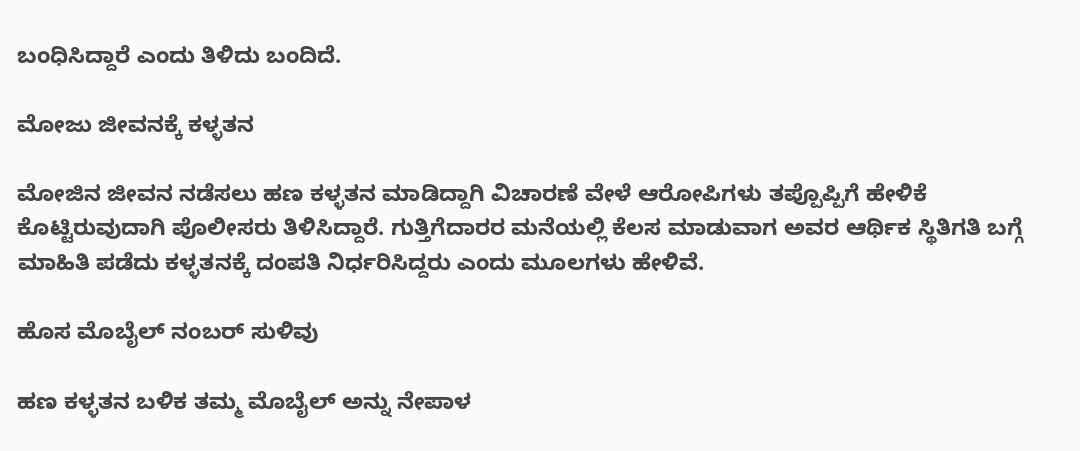ಬಂಧಿಸಿದ್ದಾರೆ ಎಂದು ತಿಳಿದು ಬಂದಿದೆ.

ಮೋಜು ಜೀವನಕ್ಕೆ ಕಳ್ಳತನ

ಮೋಜಿನ ಜೀವನ ನಡೆಸಲು ಹಣ ಕಳ್ಳತನ ಮಾಡಿದ್ದಾಗಿ ವಿಚಾರಣೆ ವೇಳೆ ಆರೋಪಿಗಳು ತಪ್ಪೊಪ್ಪಿಗೆ ಹೇಳಿಕೆ ಕೊಟ್ಟಿರುವುದಾಗಿ ಪೊಲೀಸರು ತಿಳಿಸಿದ್ದಾರೆ. ಗುತ್ತಿಗೆದಾರರ ಮನೆಯಲ್ಲಿ ಕೆಲಸ ಮಾಡುವಾಗ ಅವರ ಆರ್ಥಿಕ ಸ್ಥಿತಿಗತಿ ಬಗ್ಗೆ ಮಾಹಿತಿ ಪಡೆದು ಕಳ್ಳತನಕ್ಕೆ ದಂಪತಿ ನಿರ್ಧರಿಸಿದ್ದರು ಎಂದು ಮೂಲಗಳು ಹೇಳಿವೆ.

ಹೊಸ ಮೊಬೈಲ್ ನಂಬರ್ ಸುಳಿವು

ಹಣ ಕಳ್ಳತನ ಬಳಿಕ ತಮ್ಮ ಮೊಬೈಲ್‌ ಅನ್ನು ನೇಪಾಳ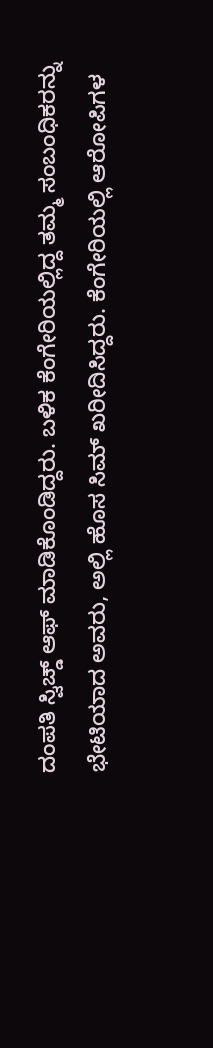ದಂಪತಿ ಸ್ವಿಚ್ಡ್ ಆಫ್‌ ಮಾಡಿಕೊಂಡಿದ್ದರು. ಬಳಿಕ ಕೆಂಗೇರಿಯಲ್ಲಿದ್ದ ತಮ್ಮ ಸಂಬಂಧಿಕರನ್ನು ಭೇಟಿಯಾದ ಅವರು, ಅಲ್ಲಿ ಹೊಸ ಸಿಮ್ ಖರೀದಿಸಿದ್ದರು. ಕೆಂಗೇರಿಯಲ್ಲಿ ಆರೋಪಿಗಳ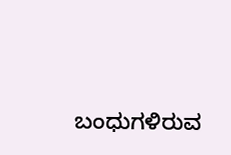ಬಂಧುಗಳಿರುವ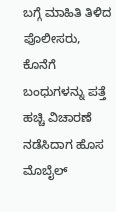ಬಗ್ಗೆ ಮಾಹಿತಿ ತಿಳಿದ ಪೊಲೀಸರು, ಕೊನೆಗೆ ಬಂಧುಗಳನ್ನು ಪತ್ತೆ ಹಚ್ಚಿ ವಿಚಾರಣೆ ನಡೆಸಿದಾಗ ಹೊಸ ಮೊಬೈಲ್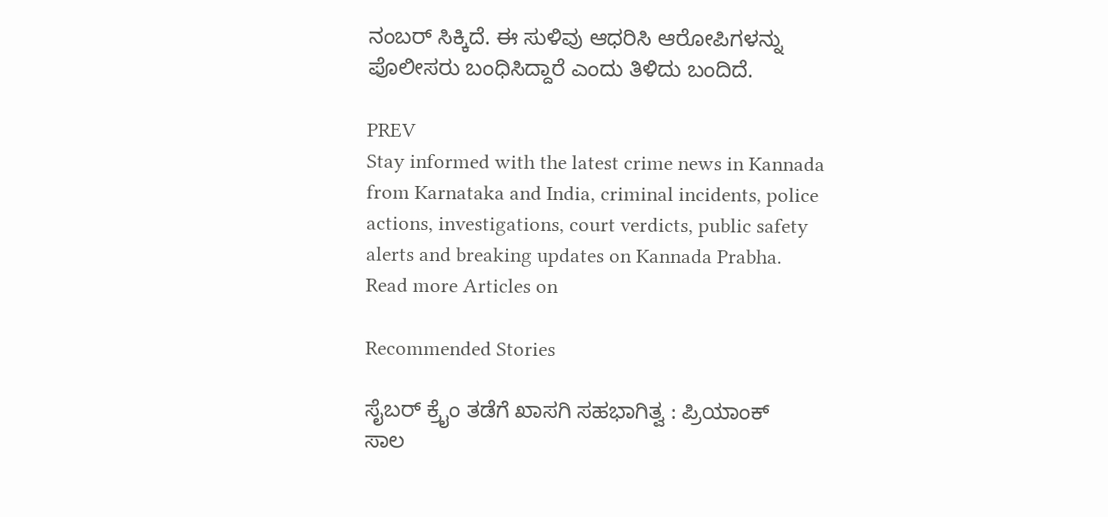ನಂಬರ್ ಸಿಕ್ಕಿದೆ. ಈ ಸುಳಿವು ಆಧರಿಸಿ ಆರೋಪಿಗಳನ್ನು ಪೊಲೀಸರು ಬಂಧಿಸಿದ್ದಾರೆ ಎಂದು ತಿಳಿದು ಬಂದಿದೆ.

PREV
Stay informed with the latest crime news in Kannada from Karnataka and India, criminal incidents, police actions, investigations, court verdicts, public safety alerts and breaking updates on Kannada Prabha.
Read more Articles on

Recommended Stories

ಸೈಬರ್‌ ಕ್ರೈಂ ತಡೆಗೆ ಖಾಸಗಿ ಸಹಭಾಗಿತ್ವ : ಪ್ರಿಯಾಂಕ್‌
ಸಾಲ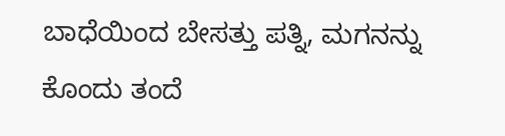ಬಾಧೆಯಿಂದ ಬೇಸತ್ತು ಪತ್ನಿ, ಮಗನನ್ನು ಕೊಂದು ತಂದೆ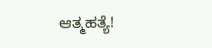ಆತ್ಮಹತ್ಯೆ!